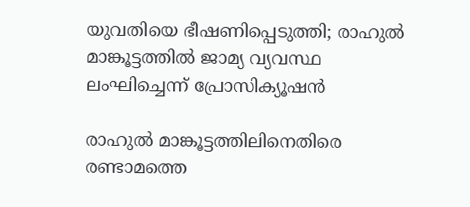യുവതിയെ ഭീഷണിപ്പെടുത്തി; രാഹുല്‍ മാങ്കൂട്ടത്തില്‍ ജാമ്യ വ്യവസ്ഥ ലംഘിച്ചെന്ന് പ്രോസിക്യൂഷന്‍

രാഹുല്‍ മാങ്കൂട്ടത്തിലിനെതിരെ രണ്ടാമത്തെ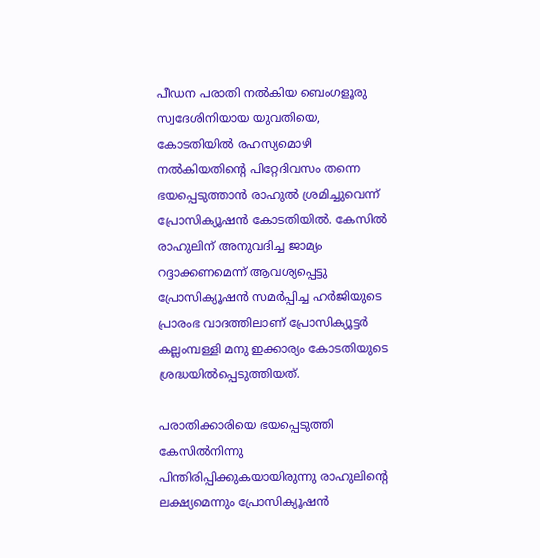പീഡന പരാതി നല്‍കിയ ബെംഗളൂരു സ്വദേശിനിയായ യുവതിയെ, കോടതിയില്‍ രഹസ്യമൊഴി നല്‍കിയതിന്റെ പിറ്റേദിവസം തന്നെ ഭയപ്പെടുത്താന്‍ രാഹുല്‍ ശ്രമിച്ചുവെന്ന് പ്രോസിക്യൂഷന്‍ കോടതിയില്‍. കേസില്‍ രാഹുലിന് അനുവദിച്ച ജാമ്യം റദ്ദാക്കണമെന്ന് ആവശ്യപ്പെട്ടു പ്രോസിക്യൂഷന്‍ സമര്‍പ്പിച്ച ഹര്‍ജിയുടെ പ്രാരംഭ വാദത്തിലാണ് പ്രോസിക്യൂട്ടര്‍ കല്ലംമ്പള്ളി മനു ഇക്കാര്യം കോടതിയുടെ ശ്രദ്ധയില്‍പ്പെടുത്തിയത്.

പരാതിക്കാരിയെ ഭയപ്പെടുത്തി കേസില്‍നിന്നു പിന്തിരിപ്പിക്കുകയായിരുന്നു രാഹുലിന്റെ ലക്ഷ്യമെന്നും പ്രോസിക്യൂഷന്‍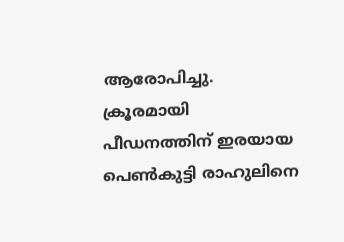ആരോപിച്ചു. ക്രൂരമായി പീഡനത്തിന് ഇരയായ പെണ്‍കുട്ടി രാഹുലിനെ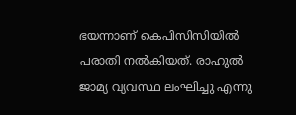ഭയന്നാണ് കെപിസിസിയില്‍ പരാതി നല്‍കിയത്. രാഹുല്‍ ജാമ്യ വ്യവസ്ഥ ലംഘിച്ചു എന്നു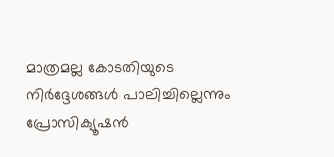മാത്രമല്ല കോടതിയുടെ നിര്‍ദ്ദേശങ്ങള്‍ പാലിച്ചില്ലെന്നും പ്രോസിക്യൂഷന്‍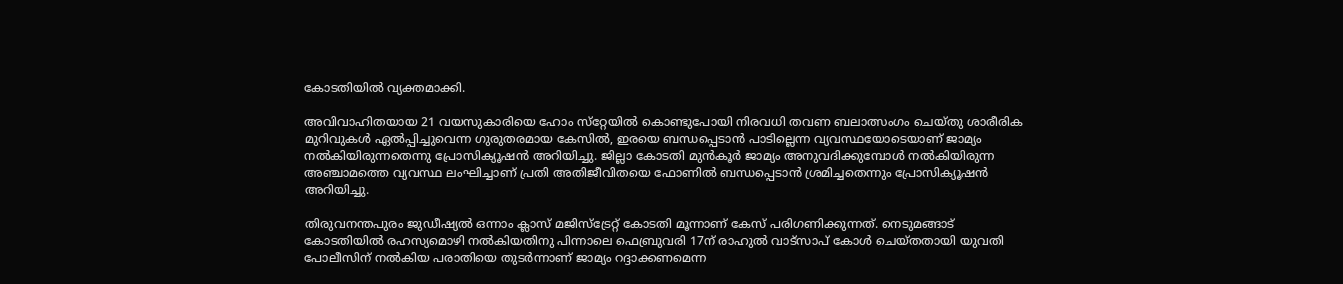കോടതിയില്‍ വ്യക്തമാക്കി.

അവിവാഹിതയായ 21 വയസുകാരിയെ ഹോം സ്‌റ്റേയില്‍ കൊണ്ടുപോയി നിരവധി തവണ ബലാത്സംഗം ചെയ്തു ശാരീരിക മുറിവുകള്‍ ഏല്‍പ്പിച്ചുവെന്ന ഗുരുതരമായ കേസില്‍, ഇരയെ ബന്ധപ്പെടാന്‍ പാടില്ലെന്ന വ്യവസ്ഥയോടെയാണ് ജാമ്യം നല്‍കിയിരുന്നതെന്നു പ്രോസിക്യൂഷന്‍ അറിയിച്ചു. ജില്ലാ കോടതി മുന്‍കൂര്‍ ജാമ്യം അനുവദിക്കുമ്പോള്‍ നല്‍കിയിരുന്ന അഞ്ചാമത്തെ വ്യവസ്ഥ ലംഘിച്ചാണ് പ്രതി അതിജീവിതയെ ഫോണില്‍ ബന്ധപ്പെടാന്‍ ശ്രമിച്ചതെന്നും പ്രോസിക്യൂഷന്‍ അറിയിച്ചു.

തിരുവനന്തപുരം ജുഡീഷ്യല്‍ ഒന്നാം ക്ലാസ് മജിസ്‌ട്രേറ്റ് കോടതി മൂന്നാണ് കേസ് പരിഗണിക്കുന്നത്. നെടുമങ്ങാട് കോടതിയില്‍ രഹസ്യമൊഴി നല്‍കിയതിനു പിന്നാലെ ഫെബ്രുവരി 17ന് രാഹുല്‍ വാട്‌സാപ് കോള്‍ ചെയ്തതായി യുവതി പോലീസിന് നല്‍കിയ പരാതിയെ തുടര്‍ന്നാണ് ജാമ്യം റദ്ദാക്കണമെന്ന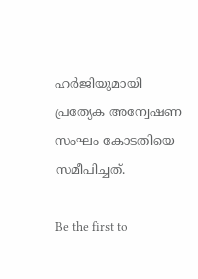ഹര്‍ജിയുമായി പ്രത്യേക അന്വേഷണ സംഘം കോടതിയെ സമീപിച്ചത്.

Be the first to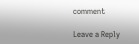comment

Leave a Reply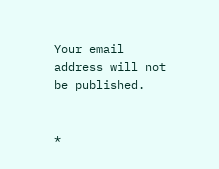Your email address will not be published.


*